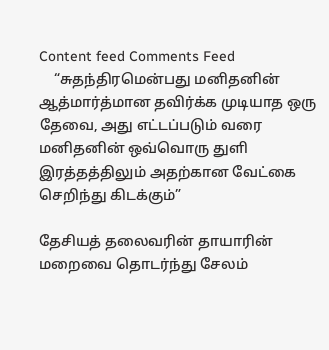Content feed Comments Feed
    “சுதந்திரமென்பது மனிதனின் ஆத்மார்த்மான தவிர்க்க முடியாத ஒரு தேவை, அது எட்டப்படும் வரை மனிதனின் ஒவ்வொரு துளி இரத்தத்திலும் அதற்கான வேட்கை செறிந்து கிடக்கும்”

தேசியத் தலைவரின் தாயாரின் மறைவை தொடர்ந்து சேலம்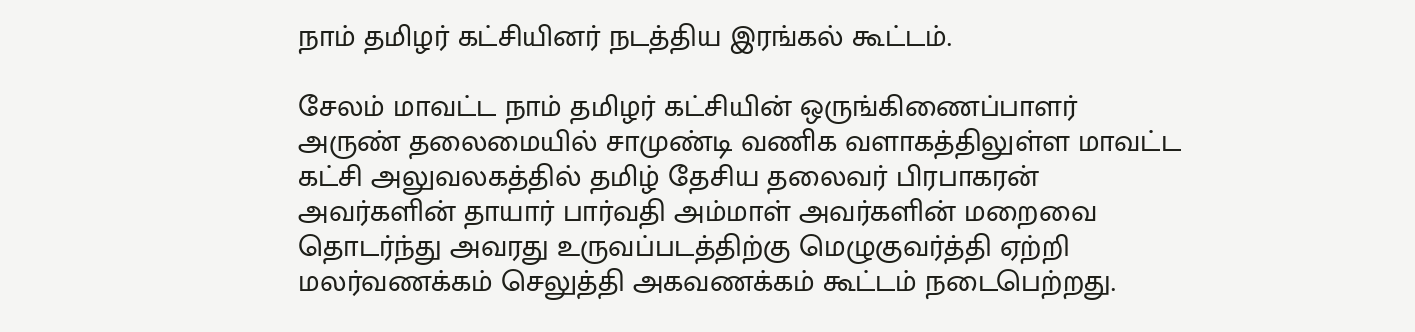நாம் தமிழர் கட்சியினர் நடத்திய இரங்கல் கூட்டம்.

சேலம் மாவட்ட நாம் தமிழர் கட்சியின் ஒருங்கிணைப்பாளர் அருண் தலைமையில் சாமுண்டி வணிக வளாகத்திலுள்ள மாவட்ட கட்சி அலுவலகத்தில் தமிழ் தேசிய தலைவர் பிரபாகரன் அவர்களின் தாயார் பார்வதி அம்மாள் அவர்களின் மறைவை தொடர்ந்து அவரது உருவப்படத்திற்கு மெழுகுவர்த்தி ஏற்றி மலர்வணக்கம் செலுத்தி அகவணக்கம் கூட்டம் நடைபெற்றது.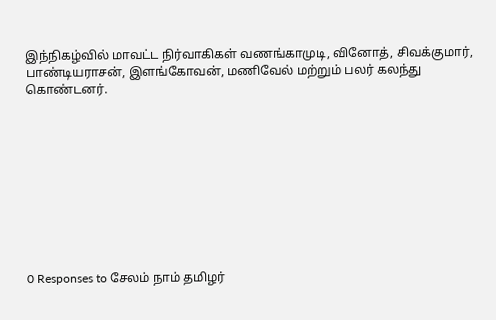இந்நிகழ்வில் மாவட்ட நிர்வாகிகள் வணங்காமுடி, வினோத், சிவக்குமார், பாண்டியராசன், இளங்கோவன், மணிவேல் மற்றும் பலர் கலந்து கொண்டனர்.










0 Responses to சேலம் நாம் தமிழர்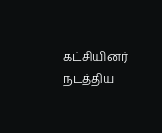கட்சியினர் நடத்திய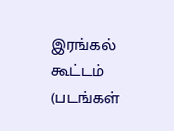இரங்கல் கூட்டம் (படங்கள்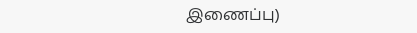இணைப்பு)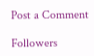Post a Comment

Followers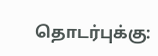தொடர்புக்கு: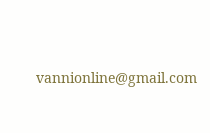vannionline@gmail.com